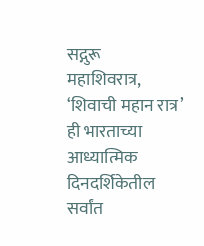सद्गुरू
महाशिवरात्र, ‘शिवाची महान रात्र’ ही भारताच्या आध्यात्मिक दिनदर्शिकेतील सर्वांत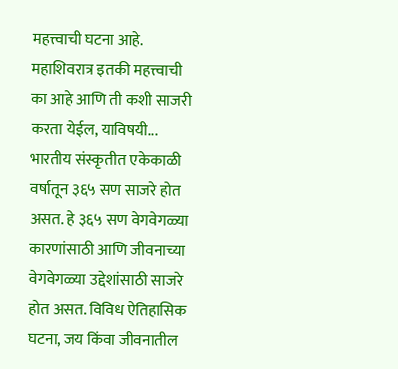महत्त्वाची घटना आहे. महाशिवरात्र इतकी महत्त्वाची का आहे आणि ती कशी साजरी करता येईल, याविषयी...
भारतीय संस्कृतीत एकेकाळी वर्षातून ३६५ सण साजरे होत असत. हे ३६५ सण वेगवेगळ्या कारणांसाठी आणि जीवनाच्या वेगवेगळ्या उद्देशांसाठी साजरे होत असत. विविध ऐतिहासिक घटना, जय किंवा जीवनातील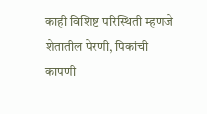काही विशिष्ट परिस्थिती म्हणजे शेतातील पेरणी, पिकांची कापणी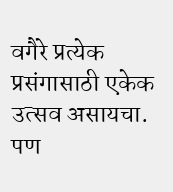वगैरे प्रत्येक प्रसंगासाठी एकेक उत्सव असायचा. पण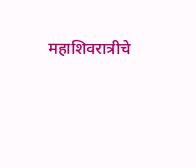महाशिवरात्रीचे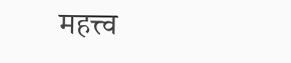महत्त्व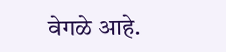वेगळे आहे.